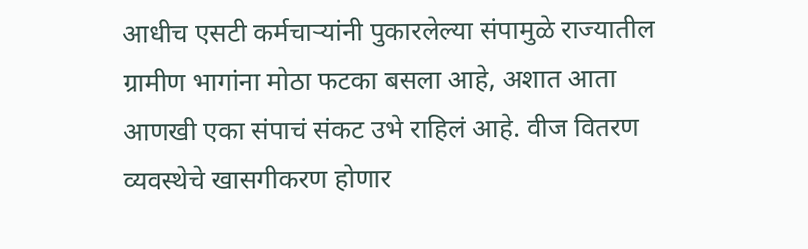आधीच एसटी कर्मचाऱ्यांनी पुकारलेल्या संपामुळे राज्यातील ग्रामीण भागांना मोठा फटका बसला आहे, अशात आता आणखी एका संपाचं संकट उभे राहिलं आहे. वीज वितरण व्यवस्थेचे खासगीकरण होणार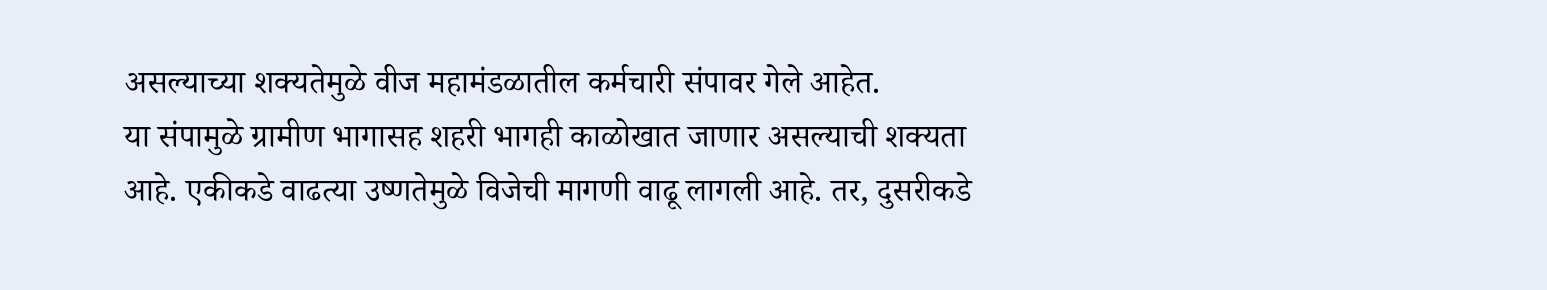असल्याच्या शक्यतेमुळे वीज महामंडळातील कर्मचारी संपावर गेले आहेत.
या संपामुळे ग्रामीण भागासह शहरी भागही काळोखात जाणार असल्याची शक्यता आहे. एकीकडे वाढत्या उष्णतेमुळे विजेची मागणी वाढू लागली आहे. तर, दुसरीकडे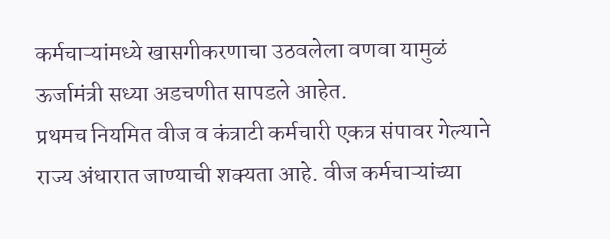कर्मचाऱ्यांमध्ये खासगीकरणाचा उठवलेला वणवा यामुळं ऊर्जामंत्री सध्या अडचणीत सापडले आहेत.
प्रथमच नियमित वीज व कंत्राटी कर्मचारी एकत्र संपावर गेल्याने राज्य अंधारात जाण्याची शक्यता आहे. वीज कर्मचाऱ्यांच्या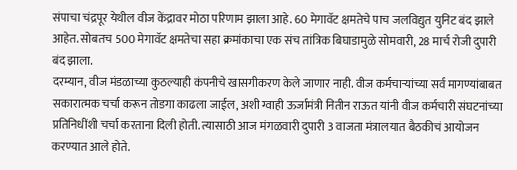संपाचा चंद्रपूर येथील वीज केंद्रावर मोठा परिणाम झाला आहे. 60 मेगावॅट क्षमतेचे पाच जलविद्युत युनिट बंद झाले आहेत. सोबतच 500 मेगावॅट क्षमतेचा सहा क्रमांकाचा एक संच तांत्रिक बिघाडामुळे सोमवारी, 28 मार्च रोजी दुपारी बंद झाला.
दरम्यान, वीज मंडळाच्या कुठल्याही कंपनीचे खासगीकरण केले जाणार नाही. वीज कर्मचाऱ्यांच्या सर्व मागण्यांबाबत सकारात्मक चर्चा करून तोडगा काढला जाईल, अशी ग्वाही ऊर्जामंत्री नितीन राऊत यांनी वीज कर्मचारी संघटनांच्या प्रतिनिधींशी चर्चा करताना दिली होती. त्यासाठी आज मंगळवारी दुपारी 3 वाजता मंत्रालयात बैठकीचं आयोजन करण्यात आले होते.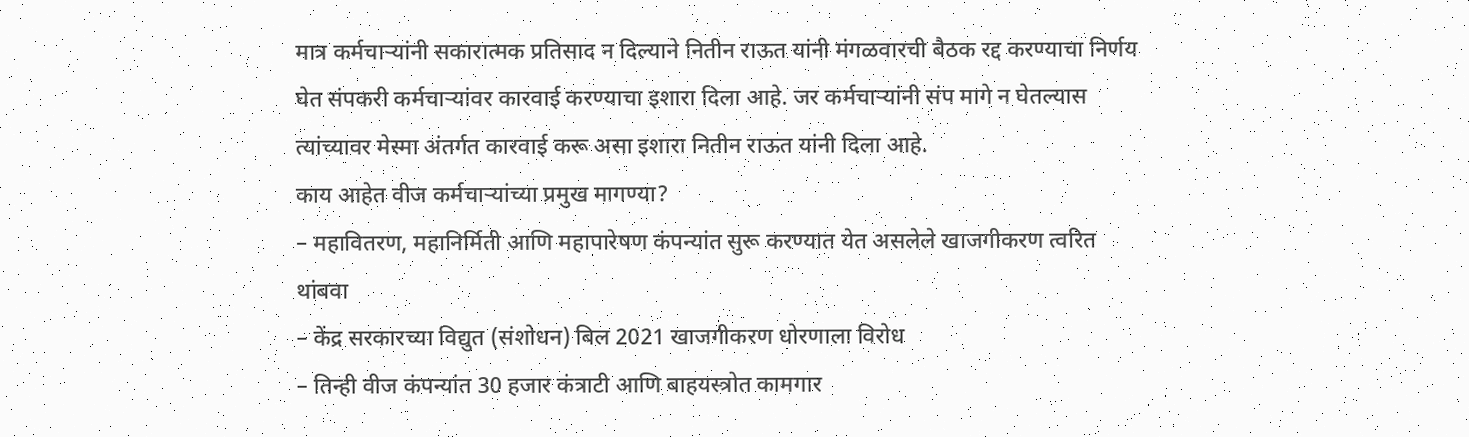मात्र कर्मचाऱ्यांनी सकारात्मक प्रतिसाद न दिल्याने नितीन राऊत यांनी मंगळवारची बैठक रद्द करण्याचा निर्णय घेत संपकरी कर्मचाऱ्यांवर कारवाई करण्याचा इशारा दिला आहे. जर कर्मचाऱ्यांनी संप मागे न घेतल्यास त्यांच्यावर मेस्मा अंतर्गत कारवाई करू असा इशारा नितीन राऊत यांनी दिला आहे.
काय आहेत वीज कर्मचाऱ्यांच्या प्रमुख मागण्या?
– महावितरण, महानिर्मिती आणि महापारेषण कंपन्यांत सुरू करण्यात येत असलेले खाजगीकरण त्वरित थांबवा
– केंद्र सरकारच्या विद्युत (संशोधन) बिल 2021 खाजगीकरण धोरणाला विरोध
– तिन्ही वीज कंपन्यांत 30 हजार कंत्राटी आणि बाहयस्त्रोत कामगार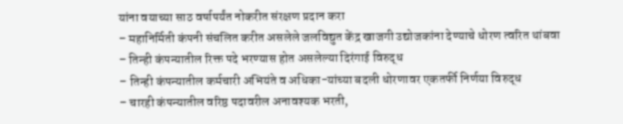यांना वयाच्या साठ वर्षापर्यंत नोकरीत संरक्षण प्रदान करा
– महानिर्मिती कंपनी संचलित करीत असलेले जलविद्युत केंद्र खाजगी उद्योजकांना देण्याचे धोरण त्वरित थांबवा
– तिन्ही कंपन्यातील रिक्त पदे भरण्यास होत असलेल्या दिरंगाई विरुद्ध
– तिन्ही कंपन्यातील कर्मचारी अभियंते व अधिका-यांच्या बदली धोरणावर एकतर्फी निर्णया विरुद्ध
– चारही कंपन्यातील वरिष्ठ पदावरील अनावश्यक भरती,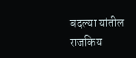बदल्या यांतील राजकिय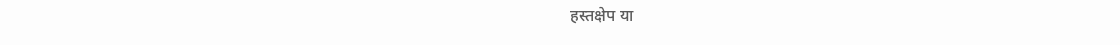हस्तक्षेप या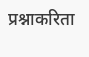प्रश्नाकरिता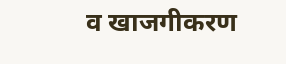व खाजगीकरण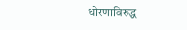धोरणाविरुद्ध